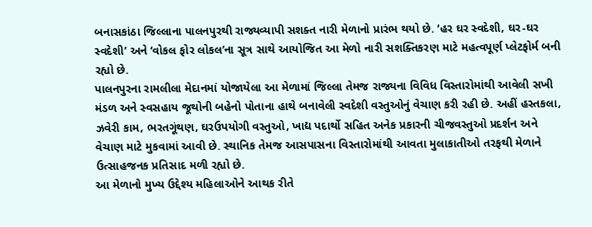બનાસકાંઠા જિલ્લાના પાલનપુરથી રાજ્યવ્યાપી સશક્ત નારી મેળાનો પ્રારંભ થયો છે. ‘હર ઘર સ્વદેશી, ઘર-ઘર સ્વદેશી’ અને ‘વોકલ ફોર લોકલ’ના સૂત્ર સાથે આયોજિત આ મેળો નારી સશક્તિકરણ માટે મહત્વપૂર્ણ પ્લેટફોર્મ બની રહ્યો છે.
પાલનપુરના રામલીલા મેદાનમાં યોજાયેલા આ મેળામાં જિલ્લા તેમજ રાજ્યના વિવિધ વિસ્તારોમાંથી આવેલી સખી મંડળ અને સ્વસહાય જૂથોની બહેનો પોતાના હાથે બનાવેલી સ્વદેશી વસ્તુઓનું વેચાણ કરી રહી છે. અહીં હસ્તકલા, ઝવેરી કામ, ભરતગૂંથણ, ઘરઉપયોગી વસ્તુઓ, ખાદ્ય પદાર્થો સહિત અનેક પ્રકારની ચીજવસ્તુઓ પ્રદર્શન અને વેચાણ માટે મુકવામાં આવી છે. સ્થાનિક તેમજ આસપાસના વિસ્તારોમાંથી આવતા મુલાકાતીઓ તરફથી મેળાને ઉત્સાહજનક પ્રતિસાદ મળી રહ્યો છે.
આ મેળાનો મુખ્ય ઉદ્દેશ્ય મહિલાઓને આથક રીતે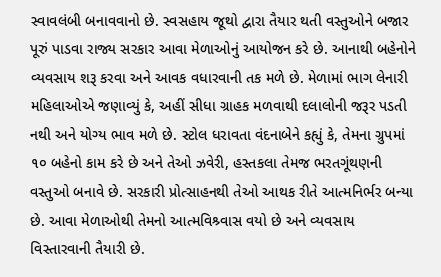સ્વાવલંબી બનાવવાનો છે. સ્વસહાય જૂથો દ્વારા તૈયાર થતી વસ્તુઓને બજાર પૂરું પાડવા રાજ્ય સરકાર આવા મેળાઓનું આયોજન કરે છે. આનાથી બહેનોને વ્યવસાય શરૂ કરવા અને આવક વધારવાની તક મળે છે. મેળામાં ભાગ લેનારી મહિલાઓએ જણાવ્યું કે, અહીં સીધા ગ્રાહક મળવાથી દલાલોની જરૂર પડતી નથી અને યોગ્ય ભાવ મળે છે. સ્ટોલ ધરાવતા વંદનાબેને કહ્યું કે, તેમના ગ્રુપમાં ૧૦ બહેનો કામ કરે છે અને તેઓ ઝવેરી, હસ્તકલા તેમજ ભરતગૂંથણની વસ્તુઓ બનાવે છે. સરકારી પ્રોત્સાહનથી તેઓ આથક રીતે આત્મનિર્ભર બન્યા છે. આવા મેળાઓથી તેમનો આત્મવિશ્ર્વાસ વયો છે અને વ્યવસાય વિસ્તારવાની તૈયારી છે.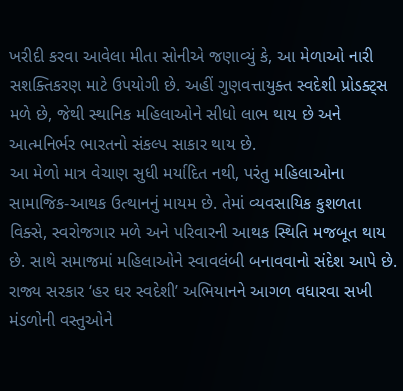ખરીદી કરવા આવેલા મીતા સોનીએ જણાવ્યું કે, આ મેળાઓ નારી સશક્તિકરણ માટે ઉપયોગી છે. અહીં ગુણવત્તાયુક્ત સ્વદેશી પ્રોડક્ટ્સ મળે છે, જેથી સ્થાનિક મહિલાઓને સીધો લાભ થાય છે અને આત્મનિર્ભર ભારતનો સંકલ્પ સાકાર થાય છે.
આ મેળો માત્ર વેચાણ સુધી મર્યાદિત નથી, પરંતુ મહિલાઓના સામાજિક-આથક ઉત્થાનનું માયમ છે. તેમાં વ્યવસાયિક કુશળતા વિક્સે, સ્વરોજગાર મળે અને પરિવારની આથક સ્થિતિ મજબૂત થાય છે. સાથે સમાજમાં મહિલાઓને સ્વાવલંબી બનાવવાનો સંદેશ આપે છે.
રાજ્ય સરકાર ‘હર ઘર સ્વદેશી’ અભિયાનને આગળ વધારવા સખી મંડળોની વસ્તુઓને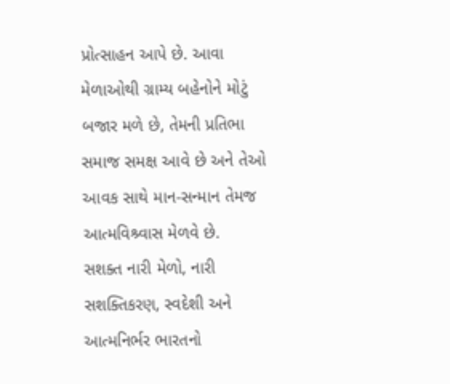પ્રોત્સાહન આપે છે. આવા મેળાઓથી ગ્રામ્ય બહેનોને મોટું બજાર મળે છે, તેમની પ્રતિભા સમાજ સમક્ષ આવે છે અને તેઓ આવક સાથે માન-સન્માન તેમજ આત્મવિશ્ર્વાસ મેળવે છે.
સશક્ત નારી મેળો, નારી સશક્તિકરણ, સ્વદેશી અને આત્મનિર્ભર ભારતનો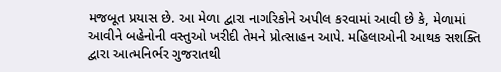મજબૂત પ્રયાસ છે. આ મેળા દ્વારા નાગરિકોને અપીલ કરવામાં આવી છે કે, મેળામાં આવીને બહેનોની વસ્તુઓ ખરીદી તેમને પ્રોત્સાહન આપે. મહિલાઓની આથક સશક્તિ દ્વારા આત્મનિર્ભર ગુજરાતથી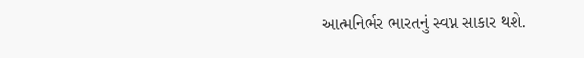આત્મનિર્ભર ભારતનું સ્વપ્ન સાકાર થશે.